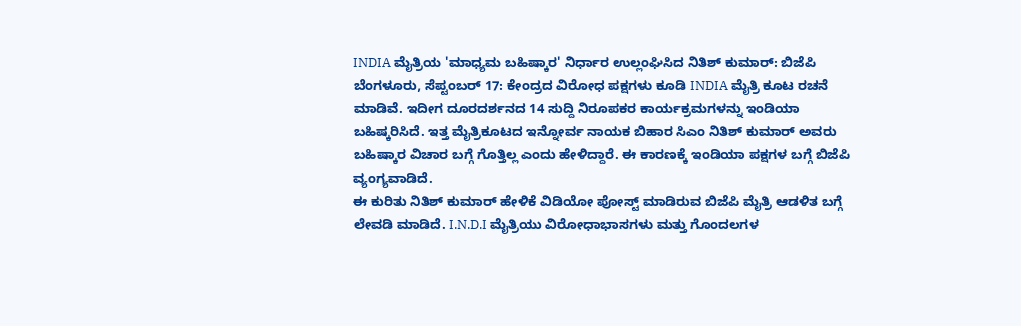INDIA ಮೈತ್ರಿಯ 'ಮಾಧ್ಯಮ ಬಹಿಷ್ಕಾರ' ನಿರ್ಧಾರ ಉಲ್ಲಂಘಿಸಿದ ನಿತಿಶ್ ಕುಮಾರ್: ಬಿಜೆಪಿ
ಬೆಂಗಳೂರು, ಸೆಪ್ಟಂಬರ್ 17: ಕೇಂದ್ರದ ವಿರೋಧ ಪಕ್ಷಗಳು ಕೂಡಿ INDIA ಮೈತ್ರಿ ಕೂಟ ರಚನೆ ಮಾಡಿವೆ. ಇದೀಗ ದೂರದರ್ಶನದ 14 ಸುದ್ದಿ ನಿರೂಪಕರ ಕಾರ್ಯಕ್ರಮಗಳನ್ನು ಇಂಡಿಯಾ ಬಹಿಷ್ಕರಿಸಿದೆ. ಇತ್ತ ಮೈತ್ರಿಕೂಟದ ಇನ್ನೋರ್ವ ನಾಯಕ ಬಿಹಾರ ಸಿಎಂ ನಿತಿಶ್ ಕುಮಾರ್ ಅವರು ಬಹಿಷ್ಕಾರ ವಿಚಾರ ಬಗ್ಗೆ ಗೊತ್ತಿಲ್ಲ ಎಂದು ಹೇಳಿದ್ದಾರೆ. ಈ ಕಾರಣಕ್ಕೆ ಇಂಡಿಯಾ ಪಕ್ಷಗಳ ಬಗ್ಗೆ ಬಿಜೆಪಿ ವ್ಯಂಗ್ಯವಾಡಿದೆ.
ಈ ಕುರಿತು ನಿತಿಶ್ ಕುಮಾರ್ ಹೇಳಿಕೆ ವಿಡಿಯೋ ಪೋಸ್ಟ್ ಮಾಡಿರುವ ಬಿಜೆಪಿ ಮೈತ್ರಿ ಆಡಳಿತ ಬಗ್ಗೆ ಲೇವಡಿ ಮಾಡಿದೆ. I.N.D.I ಮೈತ್ರಿಯು ವಿರೋಧಾಭಾಸಗಳು ಮತ್ತು ಗೊಂದಲಗಳ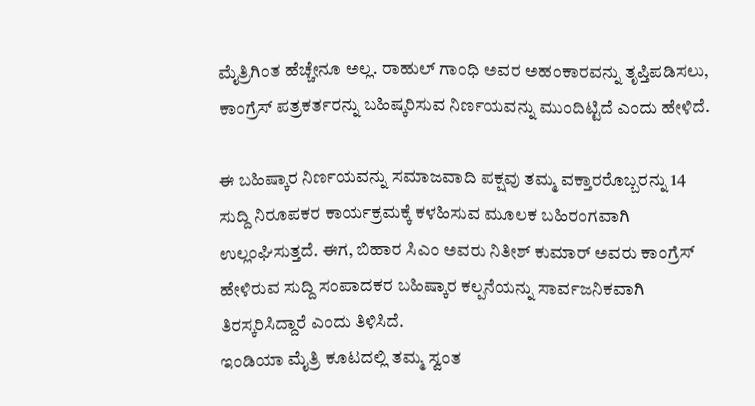ಮೈತ್ರಿಗಿಂತ ಹೆಚ್ಚೇನೂ ಅಲ್ಲ. ರಾಹುಲ್ ಗಾಂಧಿ ಅವರ ಅಹಂಕಾರವನ್ನು ತೃಪ್ತಿಪಡಿಸಲು, ಕಾಂಗ್ರೆಸ್ ಪತ್ರಕರ್ತರನ್ನು ಬಹಿಷ್ಕರಿಸುವ ನಿರ್ಣಯವನ್ನು ಮುಂದಿಟ್ಟಿದೆ ಎಂದು ಹೇಳಿದೆ.

ಈ ಬಹಿಷ್ಕಾರ ನಿರ್ಣಯವನ್ನು ಸಮಾಜವಾದಿ ಪಕ್ಷವು ತಮ್ಮ ವಕ್ತಾರರೊಬ್ಬರನ್ನು 14 ಸುದ್ದಿ ನಿರೂಪಕರ ಕಾರ್ಯಕ್ರಮಕ್ಕೆ ಕಳಹಿಸುವ ಮೂಲಕ ಬಹಿರಂಗವಾಗಿ ಉಲ್ಲಂಘಿಸುತ್ತದೆ. ಈಗ, ಬಿಹಾರ ಸಿಎಂ ಅವರು ನಿತೀಶ್ ಕುಮಾರ್ ಅವರು ಕಾಂಗ್ರೆಸ್ ಹೇಳಿರುವ ಸುದ್ದಿ ಸಂಪಾದಕರ ಬಹಿಷ್ಕಾರ ಕಲ್ಪನೆಯನ್ನು ಸಾರ್ವಜನಿಕವಾಗಿ ತಿರಸ್ಕರಿಸಿದ್ದಾರೆ ಎಂದು ತಿಳಿಸಿದೆ.
ಇಂಡಿಯಾ ಮೈತ್ರಿ ಕೂಟದಲ್ಲಿ ತಮ್ಮ ಸ್ವಂತ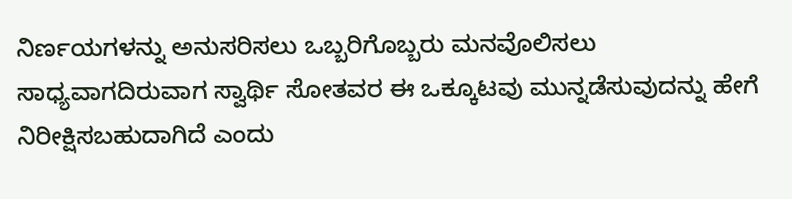ನಿರ್ಣಯಗಳನ್ನು ಅನುಸರಿಸಲು ಒಬ್ಬರಿಗೊಬ್ಬರು ಮನವೊಲಿಸಲು ಸಾಧ್ಯವಾಗದಿರುವಾಗ ಸ್ವಾರ್ಥಿ ಸೋತವರ ಈ ಒಕ್ಕೂಟವು ಮುನ್ನಡೆಸುವುದನ್ನು ಹೇಗೆ ನಿರೀಕ್ಷಿಸಬಹುದಾಗಿದೆ ಎಂದು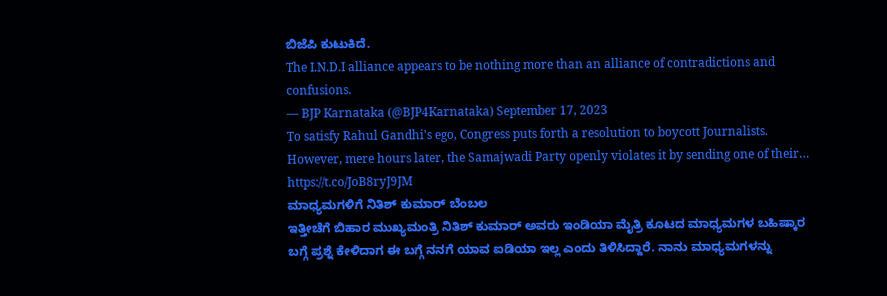ಬಿಜೆಪಿ ಕುಟುಕಿದೆ.
The I.N.D.I alliance appears to be nothing more than an alliance of contradictions and confusions.
— BJP Karnataka (@BJP4Karnataka) September 17, 2023
To satisfy Rahul Gandhi's ego, Congress puts forth a resolution to boycott Journalists.
However, mere hours later, the Samajwadi Party openly violates it by sending one of their… https://t.co/JoB8ryJ9JM
ಮಾಧ್ಯಮಗಳಿಗೆ ನಿತಿಶ್ ಕುಮಾರ್ ಬೆಂಬಲ
ಇತ್ತೀಚೆಗೆ ಬಿಹಾರ ಮುಖ್ಯಮಂತ್ರಿ ನಿತಿಶ್ ಕುಮಾರ್ ಅವರು ಇಂಡಿಯಾ ಮೈತ್ರಿ ಕೂಟದ ಮಾಧ್ಯಮಗಳ ಬಹಿಷ್ಕಾರ ಬಗ್ಗೆ ಪ್ರಶ್ನೆ ಕೇಳಿದಾಗ ಈ ಬಗ್ಗೆ ನನಗೆ ಯಾವ ಐಡಿಯಾ ಇಲ್ಲ ಎಂದು ತಿಳಿಸಿದ್ದಾರೆ. ನಾನು ಮಾಧ್ಯಮಗಳನ್ನು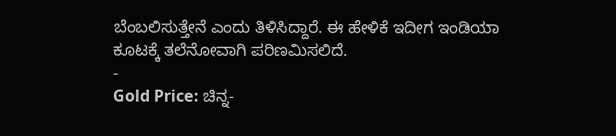ಬೆಂಬಲಿಸುತ್ತೇನೆ ಎಂದು ತಿಳಿಸಿದ್ದಾರೆ. ಈ ಹೇಳಿಕೆ ಇದೀಗ ಇಂಡಿಯಾ ಕೂಟಕ್ಕೆ ತಲೆನೋವಾಗಿ ಪರಿಣಮಿಸಲಿದೆ.
-
Gold Price: ಚಿನ್ನ-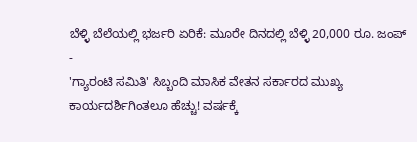ಬೆಳ್ಳಿ ಬೆಲೆಯಲ್ಲಿ ಭರ್ಜರಿ ಏರಿಕೆ: ಮೂರೇ ದಿನದಲ್ಲಿ ಬೆಳ್ಳಿ 20,000 ರೂ. ಜಂಪ್ -
'ಗ್ಯಾರಂಟಿ ಸಮಿತಿ' ಸಿಬ್ಬಂದಿ ಮಾಸಿಕ ವೇತನ ಸರ್ಕಾರದ ಮುಖ್ಯ ಕಾರ್ಯದರ್ಶಿಗಿಂತಲೂ ಹೆಚ್ಚು! ವರ್ಷಕ್ಕೆ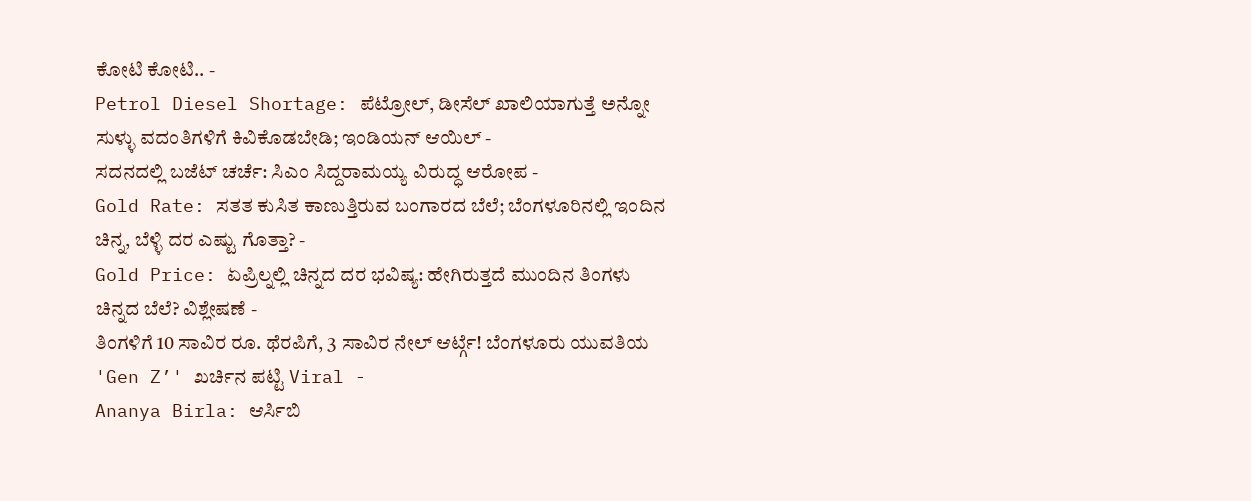ಕೋಟಿ ಕೋಟಿ.. -
Petrol Diesel Shortage: ಪೆಟ್ರೋಲ್, ಡೀಸೆಲ್ ಖಾಲಿಯಾಗುತ್ತೆ ಅನ್ನೋ ಸುಳ್ಳು ವದಂತಿಗಳಿಗೆ ಕಿವಿಕೊಡಬೇಡಿ; ಇಂಡಿಯನ್ ಆಯಿಲ್ -
ಸದನದಲ್ಲಿ ಬಜೆಟ್ ಚರ್ಚೆ: ಸಿಎಂ ಸಿದ್ದರಾಮಯ್ಯ ವಿರುದ್ಧ ಆರೋಪ -
Gold Rate: ಸತತ ಕುಸಿತ ಕಾಣುತ್ತಿರುವ ಬಂಗಾರದ ಬೆಲೆ; ಬೆಂಗಳೂರಿನಲ್ಲಿ ಇಂದಿನ ಚಿನ್ನ, ಬೆಳ್ಳಿ ದರ ಎಷ್ಟು ಗೊತ್ತಾ? -
Gold Price: ಏಪ್ರಿಲ್ನಲ್ಲಿ ಚಿನ್ನದ ದರ ಭವಿಷ್ಯ: ಹೇಗಿರುತ್ತದೆ ಮುಂದಿನ ತಿಂಗಳು ಚಿನ್ನದ ಬೆಲೆ? ವಿಶ್ಲೇಷಣೆ -
ತಿಂಗಳಿಗೆ 10 ಸಾವಿರ ರೂ. ಥೆರಪಿಗೆ, 3 ಸಾವಿರ ನೇಲ್ ಆರ್ಟ್ಗೆ! ಬೆಂಗಳೂರು ಯುವತಿಯ 'Gen Z’' ಖರ್ಚಿನ ಪಟ್ಟಿ Viral -
Ananya Birla: ಆರ್ಸಿಬಿ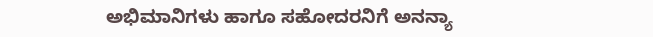ಅಭಿಮಾನಿಗಳು ಹಾಗೂ ಸಹೋದರನಿಗೆ ಅನನ್ಯಾ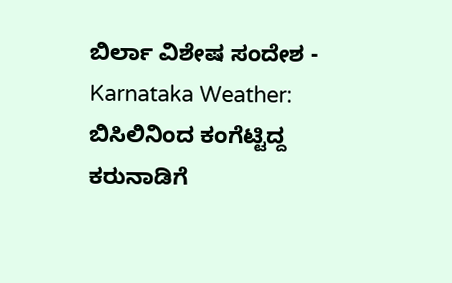ಬಿರ್ಲಾ ವಿಶೇಷ ಸಂದೇಶ -
Karnataka Weather: ಬಿಸಿಲಿನಿಂದ ಕಂಗೆಟ್ಟಿದ್ದ ಕರುನಾಡಿಗೆ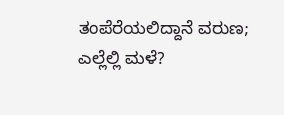ತಂಪೆರೆಯಲಿದ್ದಾನೆ ವರುಣ; ಎಲ್ಲೆಲ್ಲಿ ಮಳೆ?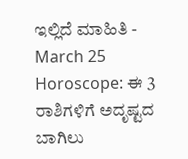ಇಲ್ಲಿದೆ ಮಾಹಿತಿ -
March 25 Horoscope: ಈ 3 ರಾಶಿಗಳಿಗೆ ಅದೃಷ್ಟದ ಬಾಗಿಲು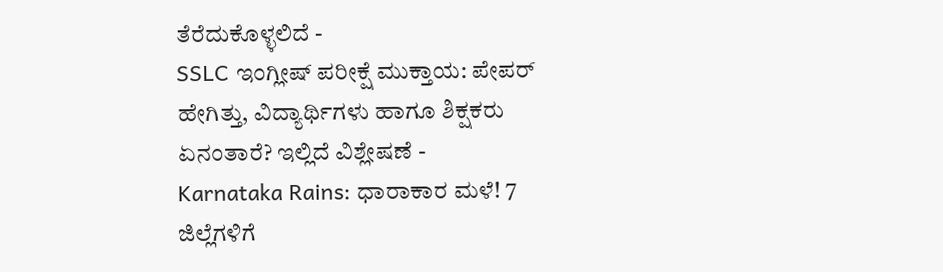ತೆರೆದುಕೊಳ್ಳಲಿದೆ -
SSLC ಇಂಗ್ಲೀಷ್ ಪರೀಕ್ಷೆ ಮುಕ್ತಾಯ: ಪೇಪರ್ ಹೇಗಿತ್ತು, ವಿದ್ಯಾರ್ಥಿಗಳು ಹಾಗೂ ಶಿಕ್ಷಕರು ಏನಂತಾರೆ? ಇಲ್ಲಿದೆ ವಿಶ್ಲೇಷಣೆ -
Karnataka Rains: ಧಾರಾಕಾರ ಮಳೆ! 7 ಜಿಲ್ಲೆಗಳಿಗೆ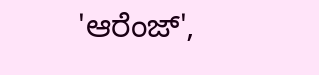'ಆರೆಂಜ್',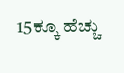15ಕ್ಕೂ ಹೆಚ್ಚು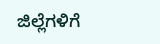ಜಿಲ್ಲೆಗಳಿಗೆ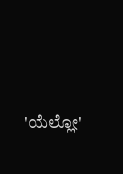'ಯೆಲ್ಲೋ'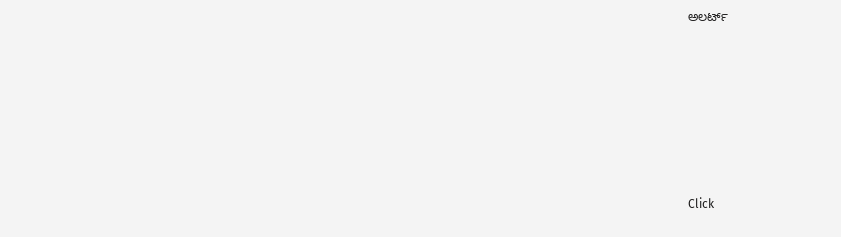ಅಲರ್ಟ್












Click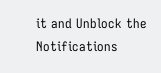it and Unblock the Notifications